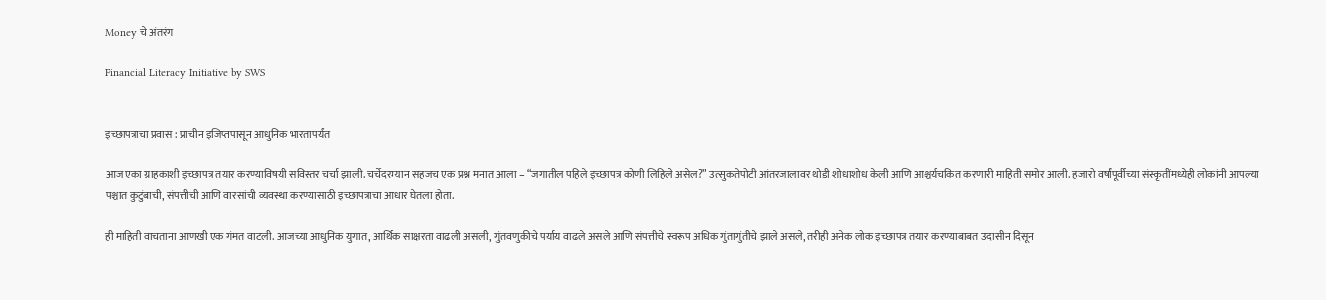Money चे अंतरंग

Financial Literacy Initiative by SWS


इच्छापत्राचा प्रवास : प्राचीन इजिप्तपासून आधुनिक भारतापर्यंत

आज एका ग्राहकाशी इच्छापत्र तयार करण्याविषयी सविस्तर चर्चा झाली. चर्चेदरम्यान सहजच एक प्रश्न मनात आला – “जगातील पहिले इच्छापत्र कोणी लिहिले असेल?” उत्सुकतेपोटी आंतरजालावर थोडी शोधाशोध केली आणि आश्चर्यचकित करणारी माहिती समोर आली. हजारो वर्षांपूर्वीच्या संस्कृतींमध्येही लोकांनी आपल्या पश्चात कुटुंबाची, संपत्तीची आणि वारसांची व्यवस्था करण्यासाठी इच्छापत्राचा आधार घेतला होता.

ही माहिती वाचताना आणखी एक गंमत वाटली. आजच्या आधुनिक युगात, आर्थिक साक्षरता वाढली असली, गुंतवणुकीचे पर्याय वाढले असले आणि संपत्तीचे स्वरूप अधिक गुंतागुंतीचे झाले असले, तरीही अनेक लोक इच्छापत्र तयार करण्याबाबत उदासीन दिसून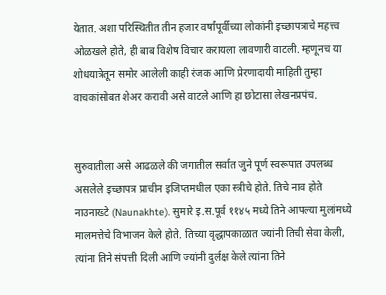येतात. अशा परिस्थितीत तीन हजार वर्षांपूर्वीच्या लोकांनी इच्छापत्राचे महत्त्व ओळखले होते, ही बाब विशेष विचार करायला लावणारी वाटली. म्हणूनच या शोधयात्रेतून समोर आलेली काही रंजक आणि प्रेरणादायी माहिती तुम्हा वाचकांसोबत शेअर करावी असे वाटले आणि हा छोटासा लेखनप्रपंच.


सुरुवातीला असे आढळले की जगातील सर्वात जुने पूर्ण स्वरूपात उपलब्ध असलेले इच्छापत्र प्राचीन इजिप्तमधील एका स्त्रीचे होते. तिचे नाव होते नाउनाख्टे (Naunakhte). सुमारे इ.स.पूर्व ११४५ मध्ये तिने आपल्या मुलांमध्ये मालमत्तेचे विभाजन केले होते. तिच्या वृद्धापकाळात ज्यांनी तिची सेवा केली, त्यांना तिने संपत्ती दिली आणि ज्यांनी दुर्लक्ष केले त्यांना तिने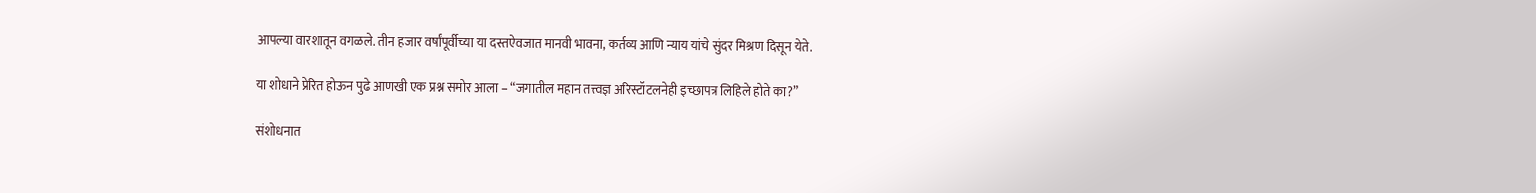आपल्या वारशातून वगळले. तीन हजार वर्षांपूर्वीच्या या दस्तऐवजात मानवी भावना, कर्तव्य आणि न्याय यांचे सुंदर मिश्रण दिसून येते.

या शोधाने प्रेरित होऊन पुढे आणखी एक प्रश्न समोर आला – “जगातील महान तत्त्वज्ञ अरिस्टॉटलनेही इच्छापत्र लिहिले होते का?”

संशोधनात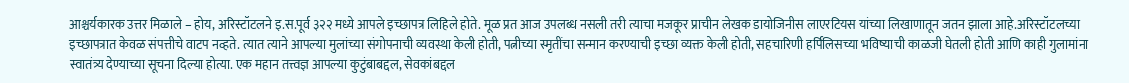आश्चर्यकारक उत्तर मिळाले – होय, अरिस्टॉटलने इ.स.पूर्व ३२२ मध्ये आपले इच्छापत्र लिहिले होते. मूळ प्रत आज उपलब्ध नसली तरी त्याचा मजकूर प्राचीन लेखक डायोजिनीस लाएरटियस यांच्या लिखाणातून जतन झाला आहे.अरिस्टॉटलच्या इच्छापत्रात केवळ संपत्तीचे वाटप नव्हते. त्यात त्याने आपल्या मुलांच्या संगोपनाची व्यवस्था केली होती, पत्नीच्या स्मृतींचा सन्मान करण्याची इच्छा व्यक्त केली होती, सहचारिणी हर्पिलिसच्या भविष्याची काळजी घेतली होती आणि काही गुलामांना स्वातंत्र्य देण्याच्या सूचना दिल्या होत्या. एक महान तत्त्वज्ञ आपल्या कुटुंबाबद्दल, सेवकांबद्दल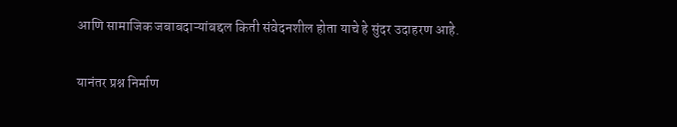आणि सामाजिक जबाबदाऱ्यांबद्दल किती संवेदनशील होता याचे हे सुंदर उदाहरण आहे.

यानंतर प्रश्न निर्माण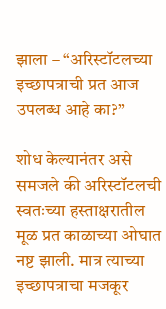झाला – “अरिस्टॉटलच्या इच्छापत्राची प्रत आज उपलब्ध आहे का?”

शोध केल्यानंतर असे समजले की अरिस्टॉटलची स्वतःच्या हस्ताक्षरातील मूळ प्रत काळाच्या ओघात नष्ट झाली. मात्र त्याच्या इच्छापत्राचा मजकूर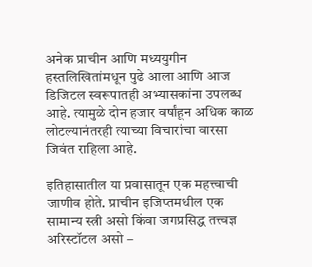अनेक प्राचीन आणि मध्ययुगीन हस्तलिखितांमधून पुढे आला आणि आज डिजिटल स्वरूपातही अभ्यासकांना उपलब्ध आहे. त्यामुळे दोन हजार वर्षांहून अधिक काळ लोटल्यानंतरही त्याच्या विचारांचा वारसा जिवंत राहिला आहे.

इतिहासातील या प्रवासातून एक महत्त्वाची जाणीव होते. प्राचीन इजिप्तमधील एक सामान्य स्त्री असो किंवा जगप्रसिद्ध तत्त्वज्ञ अरिस्टॉटल असो –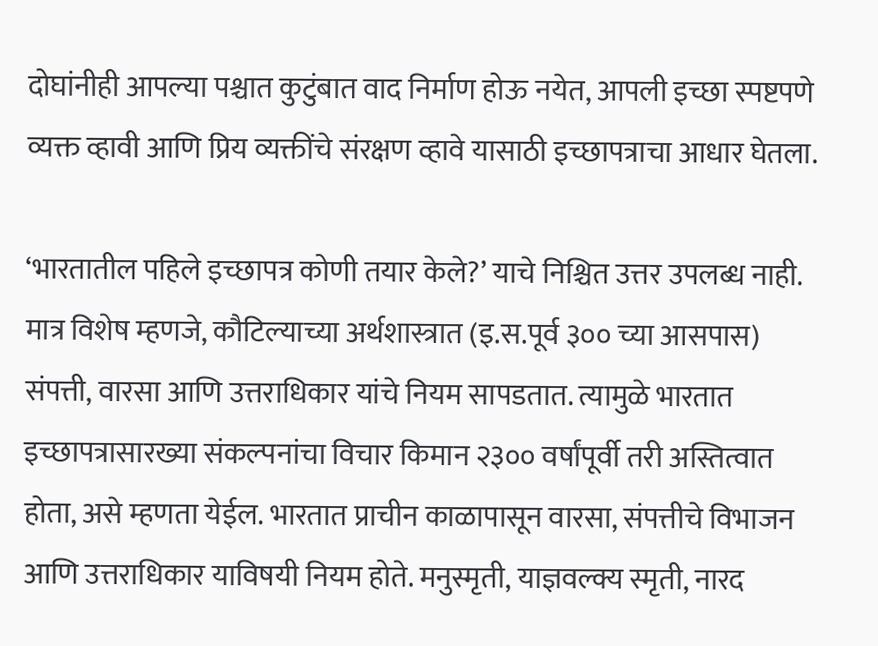दोघांनीही आपल्या पश्चात कुटुंबात वाद निर्माण होऊ नयेत, आपली इच्छा स्पष्टपणे व्यक्त व्हावी आणि प्रिय व्यक्तींचे संरक्षण व्हावे यासाठी इच्छापत्राचा आधार घेतला.

‘भारतातील पहिले इच्छापत्र कोणी तयार केले?’ याचे निश्चित उत्तर उपलब्ध नाही. मात्र विशेष म्हणजे, कौटिल्याच्या अर्थशास्त्रात (इ.स.पूर्व ३०० च्या आसपास) संपत्ती, वारसा आणि उत्तराधिकार यांचे नियम सापडतात. त्यामुळे भारतात इच्छापत्रासारख्या संकल्पनांचा विचार किमान २३०० वर्षांपूर्वी तरी अस्तित्वात होता, असे म्हणता येईल. भारतात प्राचीन काळापासून वारसा, संपत्तीचे विभाजन आणि उत्तराधिकार याविषयी नियम होते. मनुस्मृती, याज्ञवल्क्य स्मृती, नारद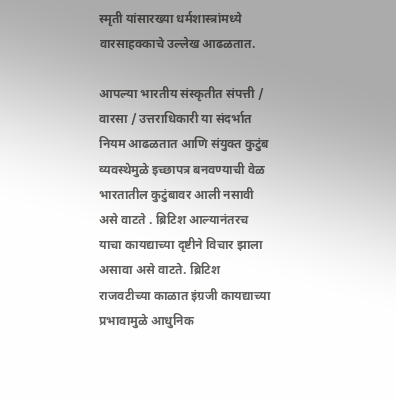स्मृती यांसारख्या धर्मशास्त्रांमध्ये वारसाहक्काचे उल्लेख आढळतात.

आपल्या भारतीय संस्कृतीत संपत्ती / वारसा / उत्तराधिकारी या संदर्भात नियम आढळतात आणि संयुक्त कुटुंब व्यवस्थेमुळे इच्छापत्र बनवण्याची वेळ भारतातील कुटुंबावर आली नसावी असे वाटते . ब्रिटिश आल्यानंतरच याचा कायद्याच्या दृष्टीने विचार झाला असावा असे वाटते. ब्रिटिश राजवटीच्या काळात इंग्रजी कायद्याच्या प्रभावामुळे आधुनिक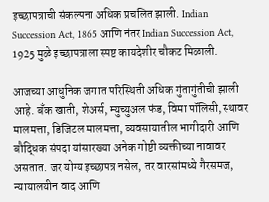इच्छापत्राची संकल्पना अधिक प्रचलित झाली. Indian Succession Act, 1865 आणि नंतर Indian Succession Act, 1925 मुळे इच्छापत्राला स्पष्ट कायदेशीर चौकट मिळाली.

आजच्या आधुनिक जगात परिस्थिती अधिक गुंतागुंतीची झाली आहे. बँक खाती, शेअर्स, म्युच्युअल फंड, विमा पॉलिसी, स्थावर मालमत्ता, डिजिटल मालमत्ता, व्यवसायातील भागीदारी आणि बौद्धिक संपदा यांसारख्या अनेक गोष्टी व्यक्तीच्या नावावर असतात. जर योग्य इच्छापत्र नसेल, तर वारसांमध्ये गैरसमज, न्यायालयीन वाद आणि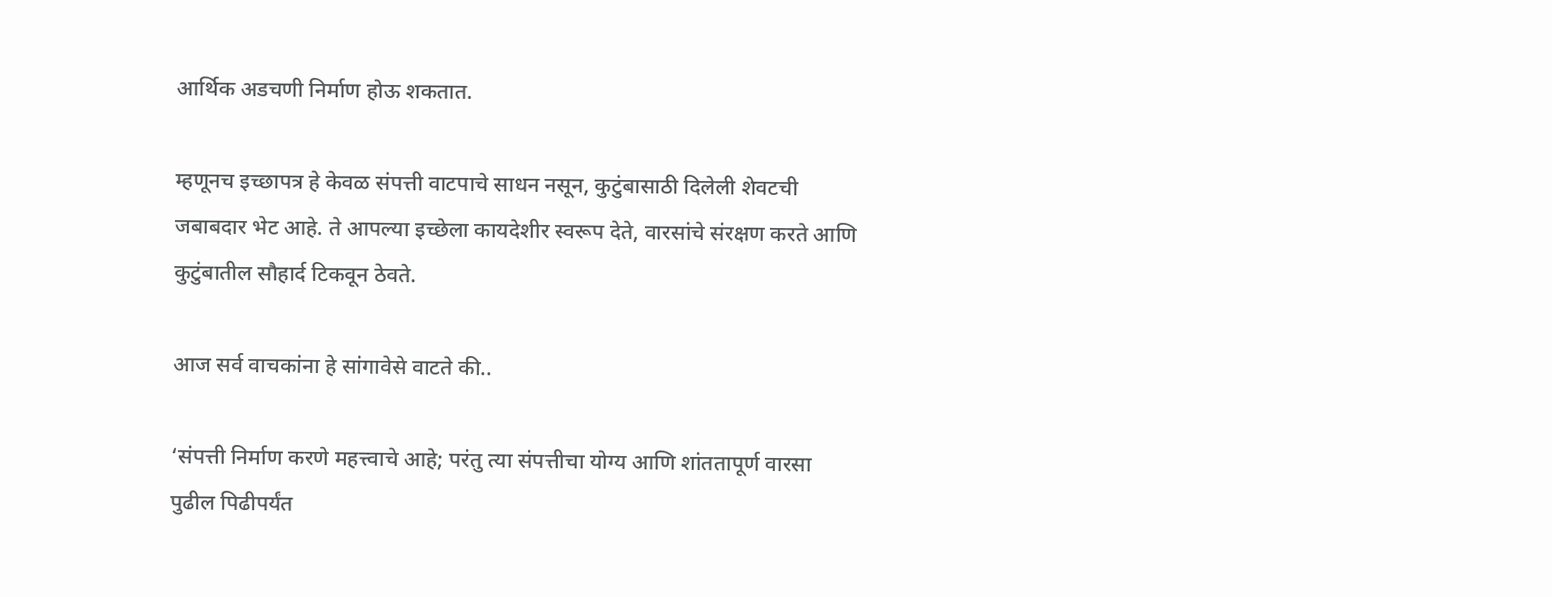आर्थिक अडचणी निर्माण होऊ शकतात.

म्हणूनच इच्छापत्र हे केवळ संपत्ती वाटपाचे साधन नसून, कुटुंबासाठी दिलेली शेवटची जबाबदार भेट आहे. ते आपल्या इच्छेला कायदेशीर स्वरूप देते, वारसांचे संरक्षण करते आणि कुटुंबातील सौहार्द टिकवून ठेवते.

आज सर्व वाचकांना हे सांगावेसे वाटते की..

‘संपत्ती निर्माण करणे महत्त्वाचे आहे; परंतु त्या संपत्तीचा योग्य आणि शांततापूर्ण वारसा पुढील पिढीपर्यंत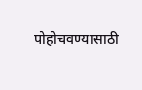पोहोचवण्यासाठी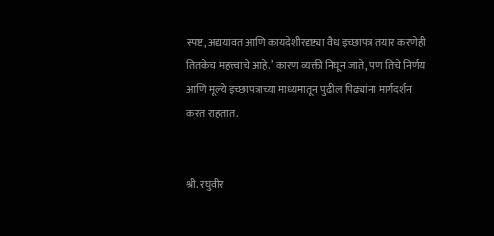स्पष्ट, अद्ययावत आणि कायदेशीरदृष्ट्या वैध इच्छापत्र तयार करणेही तितकेच महत्त्वाचे आहे.’ कारण व्यक्ती निघून जाते, पण तिचे निर्णय आणि मूल्ये इच्छापत्राच्या माध्यमातून पुढील पिढ्यांना मार्गदर्शन करत राहतात.


श्री. रघुवीर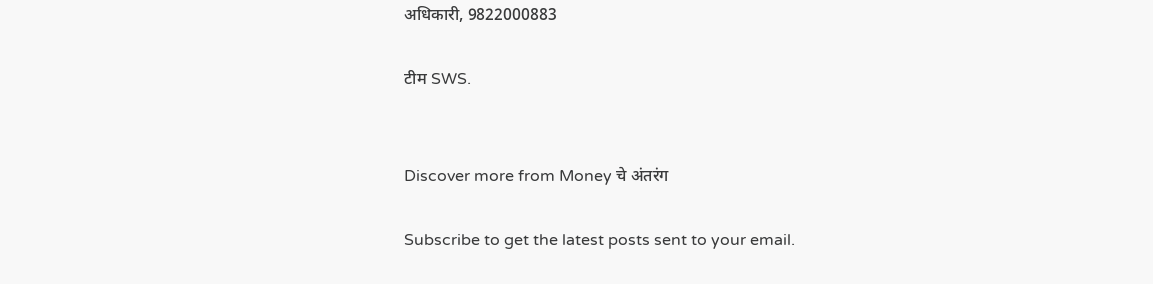अधिकारी, 9822000883

टीम SWS.


Discover more from Money चे अंतरंग

Subscribe to get the latest posts sent to your email.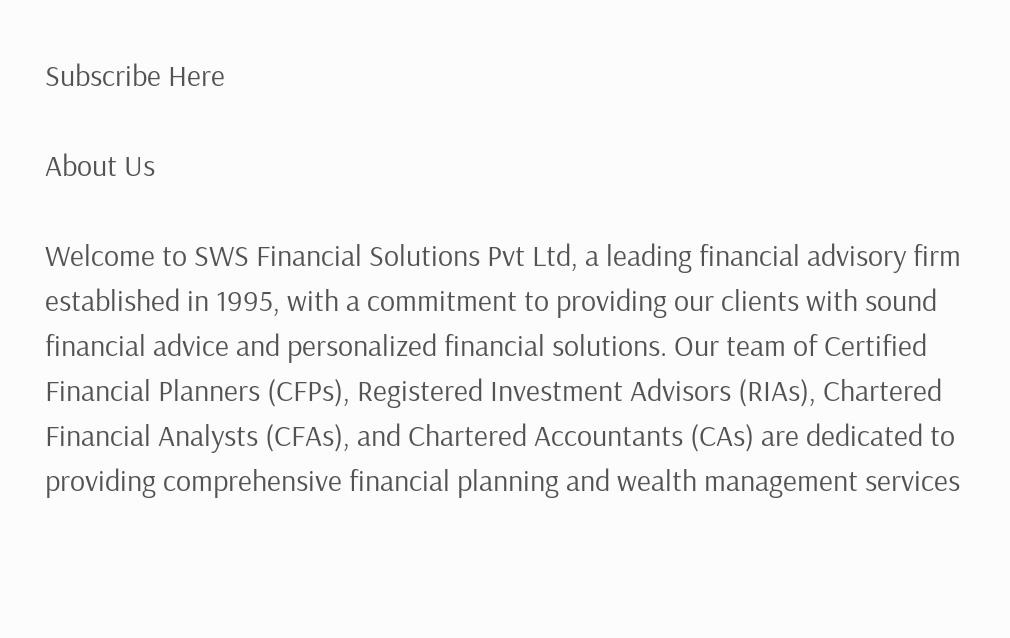Subscribe Here

About Us

Welcome to SWS Financial Solutions Pvt Ltd, a leading financial advisory firm established in 1995, with a commitment to providing our clients with sound financial advice and personalized financial solutions. Our team of Certified Financial Planners (CFPs), Registered Investment Advisors (RIAs), Chartered Financial Analysts (CFAs), and Chartered Accountants (CAs) are dedicated to providing comprehensive financial planning and wealth management services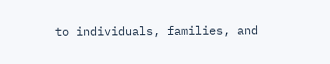to individuals, families, and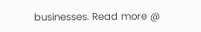businesses. Read more @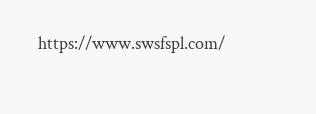https://www.swsfspl.com/